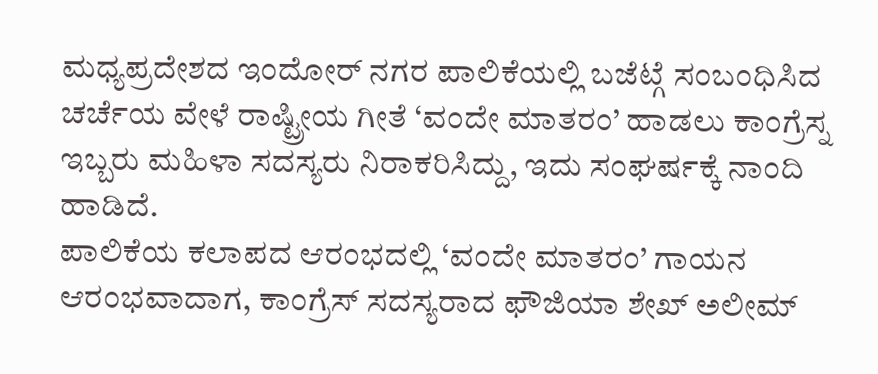ಮಧ್ಯಪ್ರದೇಶದ ಇಂದೋರ್ ನಗರ ಪಾಲಿಕೆಯಲ್ಲಿ ಬಜೆಟ್ಗೆ ಸಂಬಂಧಿಸಿದ ಚರ್ಚೆಯ ವೇಳೆ ರಾಷ್ಟ್ರೀಯ ಗೀತೆ ‘ವಂದೇ ಮಾತರಂ’ ಹಾಡಲು ಕಾಂಗ್ರೆಸ್ನ ಇಬ್ಬರು ಮಹಿಳಾ ಸದಸ್ಯರು ನಿರಾಕರಿಸಿದ್ದು, ಇದು ಸಂಘರ್ಷಕ್ಕೆ ನಾಂದಿ ಹಾಡಿದೆ.
ಪಾಲಿಕೆಯ ಕಲಾಪದ ಆರಂಭದಲ್ಲಿ ‘ವಂದೇ ಮಾತರಂ’ ಗಾಯನ ಆರಂಭವಾದಾಗ, ಕಾಂಗ್ರೆಸ್ ಸದಸ್ಯರಾದ ಫೌಜಿಯಾ ಶೇಖ್ ಅಲೀಮ್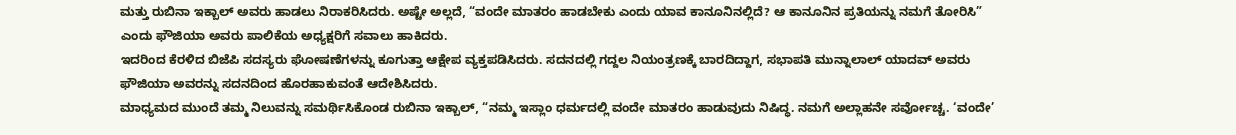ಮತ್ತು ರುಬಿನಾ ಇಕ್ಬಾಲ್ ಅವರು ಹಾಡಲು ನಿರಾಕರಿಸಿದರು. ಅಷ್ಟೇ ಅಲ್ಲದೆ, “ವಂದೇ ಮಾತರಂ ಹಾಡಬೇಕು ಎಂದು ಯಾವ ಕಾನೂನಿನಲ್ಲಿದೆ? ಆ ಕಾನೂನಿನ ಪ್ರತಿಯನ್ನು ನಮಗೆ ತೋರಿಸಿ” ಎಂದು ಫೌಜಿಯಾ ಅವರು ಪಾಲಿಕೆಯ ಅಧ್ಯಕ್ಷರಿಗೆ ಸವಾಲು ಹಾಕಿದರು.
ಇದರಿಂದ ಕೆರಳಿದ ಬಿಜೆಪಿ ಸದಸ್ಯರು ಘೋಷಣೆಗಳನ್ನು ಕೂಗುತ್ತಾ ಆಕ್ಷೇಪ ವ್ಯಕ್ತಪಡಿಸಿದರು. ಸದನದಲ್ಲಿ ಗದ್ದಲ ನಿಯಂತ್ರಣಕ್ಕೆ ಬಾರದಿದ್ದಾಗ, ಸಭಾಪತಿ ಮುನ್ನಾಲಾಲ್ ಯಾದವ್ ಅವರು ಫೌಜಿಯಾ ಅವರನ್ನು ಸದನದಿಂದ ಹೊರಹಾಕುವಂತೆ ಆದೇಶಿಸಿದರು.
ಮಾಧ್ಯಮದ ಮುಂದೆ ತಮ್ಮ ನಿಲುವನ್ನು ಸಮರ್ಥಿಸಿಕೊಂಡ ರುಬಿನಾ ಇಕ್ಬಾಲ್, “ನಮ್ಮ ಇಸ್ಲಾಂ ಧರ್ಮದಲ್ಲಿ ವಂದೇ ಮಾತರಂ ಹಾಡುವುದು ನಿಷಿದ್ಧ. ನಮಗೆ ಅಲ್ಲಾಹನೇ ಸರ್ವೋಚ್ಚ. ‘ವಂದೇ’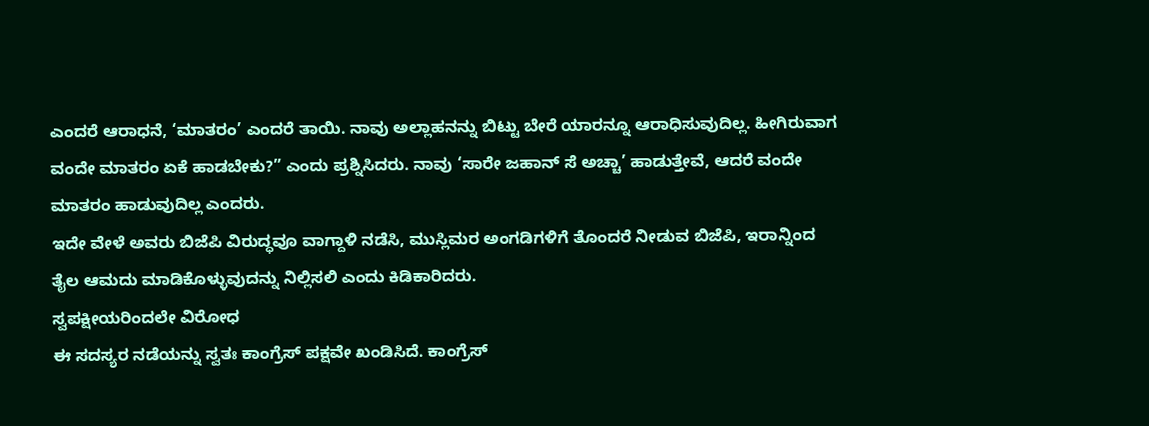ಎಂದರೆ ಆರಾಧನೆ, ‘ಮಾತರಂ’ ಎಂದರೆ ತಾಯಿ. ನಾವು ಅಲ್ಲಾಹನನ್ನು ಬಿಟ್ಟು ಬೇರೆ ಯಾರನ್ನೂ ಆರಾಧಿಸುವುದಿಲ್ಲ. ಹೀಗಿರುವಾಗ ವಂದೇ ಮಾತರಂ ಏಕೆ ಹಾಡಬೇಕು?” ಎಂದು ಪ್ರಶ್ನಿಸಿದರು. ನಾವು ‘ಸಾರೇ ಜಹಾನ್ ಸೆ ಅಚ್ಚಾ’ ಹಾಡುತ್ತೇವೆ, ಆದರೆ ವಂದೇ ಮಾತರಂ ಹಾಡುವುದಿಲ್ಲ ಎಂದರು.
ಇದೇ ವೇಳೆ ಅವರು ಬಿಜೆಪಿ ವಿರುದ್ಧವೂ ವಾಗ್ದಾಳಿ ನಡೆಸಿ, ಮುಸ್ಲಿಮರ ಅಂಗಡಿಗಳಿಗೆ ತೊಂದರೆ ನೀಡುವ ಬಿಜೆಪಿ, ಇರಾನ್ನಿಂದ ತೈಲ ಆಮದು ಮಾಡಿಕೊಳ್ಳುವುದನ್ನು ನಿಲ್ಲಿಸಲಿ ಎಂದು ಕಿಡಿಕಾರಿದರು.
ಸ್ವಪಕ್ಷೀಯರಿಂದಲೇ ವಿರೋಧ
ಈ ಸದಸ್ಯರ ನಡೆಯನ್ನು ಸ್ವತಃ ಕಾಂಗ್ರೆಸ್ ಪಕ್ಷವೇ ಖಂಡಿಸಿದೆ. ಕಾಂಗ್ರೆಸ್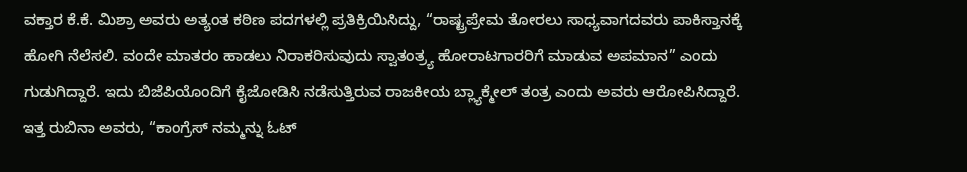ವಕ್ತಾರ ಕೆ.ಕೆ. ಮಿಶ್ರಾ ಅವರು ಅತ್ಯಂತ ಕಠಿಣ ಪದಗಳಲ್ಲಿ ಪ್ರತಿಕ್ರಿಯಿಸಿದ್ದು, “ರಾಷ್ಟ್ರಪ್ರೇಮ ತೋರಲು ಸಾಧ್ಯವಾಗದವರು ಪಾಕಿಸ್ತಾನಕ್ಕೆ ಹೋಗಿ ನೆಲೆಸಲಿ. ವಂದೇ ಮಾತರಂ ಹಾಡಲು ನಿರಾಕರಿಸುವುದು ಸ್ವಾತಂತ್ರ್ಯ ಹೋರಾಟಗಾರರಿಗೆ ಮಾಡುವ ಅಪಮಾನ” ಎಂದು ಗುಡುಗಿದ್ದಾರೆ. ಇದು ಬಿಜೆಪಿಯೊಂದಿಗೆ ಕೈಜೋಡಿಸಿ ನಡೆಸುತ್ತಿರುವ ರಾಜಕೀಯ ಬ್ಲ್ಯಾಕ್ಮೇಲ್ ತಂತ್ರ ಎಂದು ಅವರು ಆರೋಪಿಸಿದ್ದಾರೆ. ಇತ್ತ ರುಬಿನಾ ಅವರು, “ಕಾಂಗ್ರೆಸ್ ನಮ್ಮನ್ನು ಓಟ್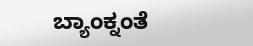ಬ್ಯಾಂಕ್ನಂತೆ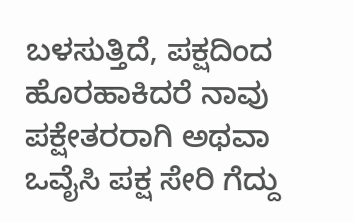ಬಳಸುತ್ತಿದೆ, ಪಕ್ಷದಿಂದ ಹೊರಹಾಕಿದರೆ ನಾವು ಪಕ್ಷೇತರರಾಗಿ ಅಥವಾ ಒವೈಸಿ ಪಕ್ಷ ಸೇರಿ ಗೆದ್ದು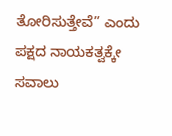ತೋರಿಸುತ್ತೇವೆ” ಎಂದು ಪಕ್ಷದ ನಾಯಕತ್ವಕ್ಕೇ ಸವಾಲು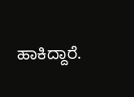ಹಾಕಿದ್ದಾರೆ.